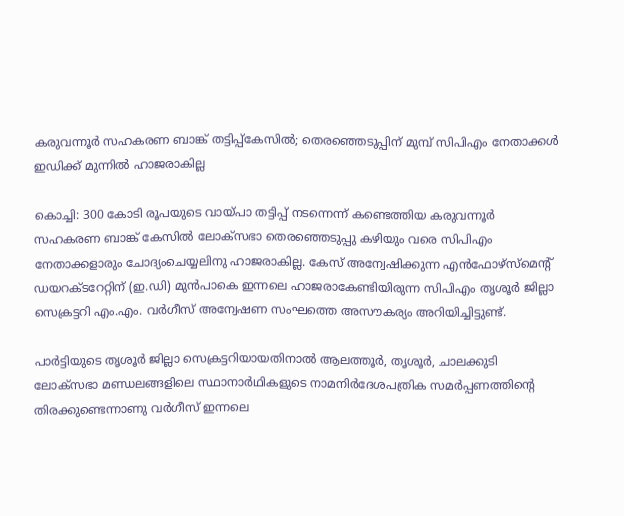കരുവന്നൂര്‍ സഹകരണ ബാങ്ക് തട്ടിപ്പ്കേസില്‍; തെരഞ്ഞെടുപ്പിന് മുമ്പ് സിപിഎം നേതാക്കള്‍ ഇഡിക്ക് മുന്നില്‍ ഹാജരാകില്ല

കൊച്ചി: 300 കോടി രൂപയുടെ വായ്പാ തട്ടിപ്പ് നടന്നെന്ന് കണ്ടെത്തിയ കരുവന്നൂര്‍ സഹകരണ ബാങ്ക് കേസില്‍ ലോക്‌സഭാ തെരഞ്ഞെടുപ്പു കഴിയും വരെ സിപിഎം നേതാക്കളാരും ചോദ്യംചെയ്യലിനു ഹാജരാകില്ല. കേസ് അന്വേഷിക്കുന്ന എന്‍ഫോഴ്‌സ്‌മെന്റ് ഡയറക്ടറേറ്റിന് (ഇ.ഡി) മുന്‍പാകെ ഇന്നലെ ഹാജരാകേണ്ടിയിരുന്ന സിപിഎം തൃശൂര്‍ ജില്ലാ സെക്രട്ടറി എം.എം. വര്‍ഗീസ് അന്വേഷണ സംഘത്തെ അസൗകര്യം അറിയിച്ചിട്ടുണ്ട്.

പാര്‍ട്ടിയുടെ തൃശൂര്‍ ജില്ലാ സെക്രട്ടറിയായതിനാല്‍ ആലത്തൂര്‍, തൃശൂര്‍, ചാലക്കുടി ലോക്‌സഭാ മണ്ഡലങ്ങളിലെ സ്ഥാനാര്‍ഥികളുടെ നാമനിര്‍ദേശപത്രിക സമര്‍പ്പണത്തിന്റെ തിരക്കുണ്ടെന്നാണു വര്‍ഗീസ് ഇന്നലെ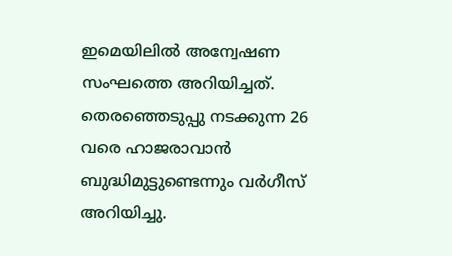ഇമെയിലില്‍ അന്വേഷണ സംഘത്തെ അറിയിച്ചത്. തെരഞ്ഞെടുപ്പു നടക്കുന്ന 26 വരെ ഹാജരാവാന്‍ ബുദ്ധിമുട്ടുണ്ടെന്നും വര്‍ഗീസ് അറിയിച്ചു.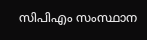സിപിഎം സംസ്ഥാന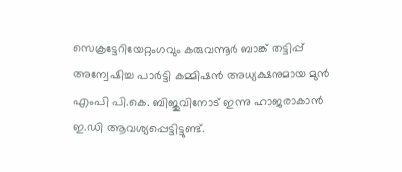സെക്രട്ടേറിയേറ്റംഗവും കരുവന്നൂര്‍ ബാങ്ക് തട്ടിപ്പ് അന്വേഷിച്ച പാര്‍ട്ടി കമ്മിഷന്‍ അധ്യക്ഷനുമായ മുന്‍ എംപി പി.കെ. ബിജുവിനോട് ഇന്നു ഹാജരാകാന്‍ ഇ.ഡി ആവശ്യപ്പെട്ടിട്ടുണ്ട്.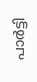പാര്‍ട്ടി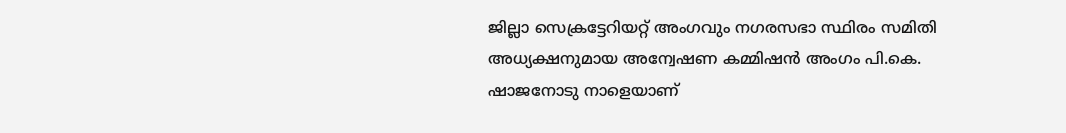ജില്ലാ സെക്രട്ടേറിയറ്റ് അംഗവും നഗരസഭാ സ്ഥിരം സമിതി അധ്യക്ഷനുമായ അന്വേഷണ കമ്മിഷന്‍ അംഗം പി.കെ. ഷാജനോടു നാളെയാണ്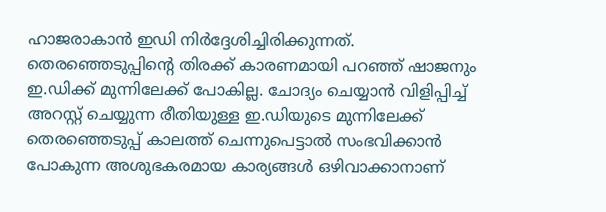ഹാജരാകാന്‍ ഇഡി നിര്‍ദ്ദേശിച്ചിരിക്കുന്നത്. തെരഞ്ഞെടുപ്പിന്റെ തിരക്ക് കാരണമായി പറഞ്ഞ് ഷാജനും ഇ.ഡിക്ക് മുന്നിലേക്ക് പോകില്ല. ചോദ്യം ചെയ്യാന്‍ വിളിപ്പിച്ച് അറസ്റ്റ് ചെയ്യുന്ന രീതിയുള്ള ഇ.ഡിയുടെ മുന്നിലേക്ക് തെരഞ്ഞെടുപ്പ് കാലത്ത് ചെന്നുപെട്ടാല്‍ സംഭവിക്കാന്‍ പോകുന്ന അശുഭകരമായ കാര്യങ്ങള്‍ ഒഴിവാക്കാനാണ്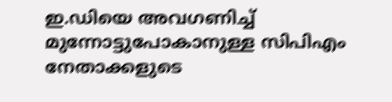ഇ.ഡിയെ അവഗണിച്ച് മുന്നോട്ടുപോകാനുള്ള സിപിഎം നേതാക്കളുടെ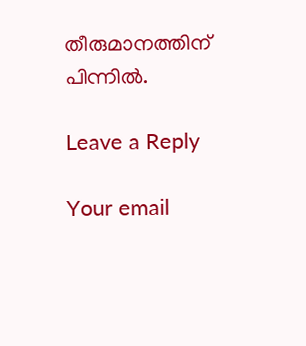തീരുമാനത്തിന് പിന്നില്‍.

Leave a Reply

Your email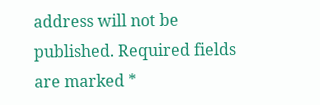address will not be published. Required fields are marked *